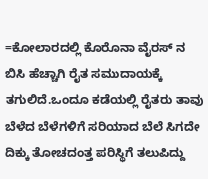=ಕೋಲಾರದಲ್ಲಿ ಕೊರೊನಾ ವೈರಸ್ ನ ಬಿಸಿ ಹೆಚ್ಚಾಗಿ ರೈತ ಸಮುದಾಯಕ್ಕೆ ತಗುಲಿದೆ.ಒಂದೂ ಕಡೆಯಲ್ಲಿ ರೈತರು ತಾವು ಬೆಳೆದ ಬೆಳೆಗಳಿಗೆ ಸರಿಯಾದ ಬೆಲೆ ಸಿಗದೇ ದಿಕ್ಕು ತೋಚದಂತ್ತ ಪರಿಸ್ಥಿಗೆ ತಲುಪಿದ್ದು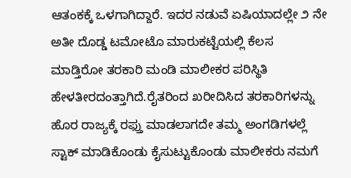ಆತಂಕಕ್ಕೆ ಒಳಗಾಗಿದ್ದಾರೆ. ಇದರ ನಡುವೆ ಏಷಿಯಾದಲ್ಲೇ ೨ ನೇ ಅತೀ ದೊಡ್ಡ ಟಮೋಟೊ ಮಾರುಕಟ್ಟೆಯಲ್ಲಿ ಕೆಲಸ ಮಾಡ್ತಿರೋ ತರಕಾರಿ ಮಂಡಿ ಮಾಲೀಕರ ಪರಿಸ್ಥಿತಿ ಹೇಳತೀರದಂತ್ತಾಗಿದೆ.ರೈತರಿಂದ ಖರೀದಿಸಿದ ತರಕಾರಿಗಳನ್ನು ಹೊರ ರಾಜ್ಯಕ್ಕೆ ರಫ್ತು ಮಾಡಲಾಗದೇ ತಮ್ಮ ಅಂಗಡಿಗಳಲ್ಲೆ ಸ್ಟಾಕ್ ಮಾಡಿಕೊಂಡು ಕೈಸುಟ್ಟುಕೊಂಡು ಮಾಲೀಕರು ನಮಗೆ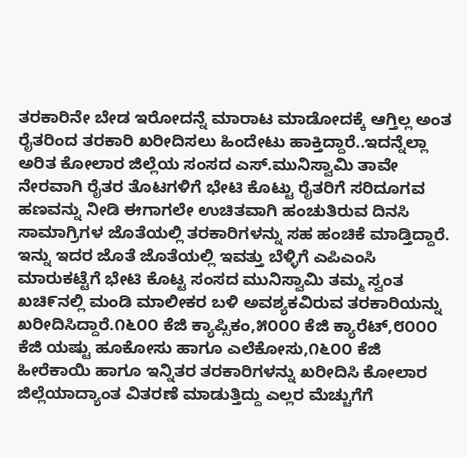ತರಕಾರಿನೇ ಬೇಡ ಇರೋದನ್ನೆ ಮಾರಾಟ ಮಾಡೋದಕ್ಕೆ ಆಗ್ತಿಲ್ಲ ಅಂತ ರೈತರಿಂದ ತರಕಾರಿ ಖರೀದಿಸಲು ಹಿಂದೇಟು ಹಾಕ್ತಿದ್ದಾರೆ..ಇದನ್ನೆಲ್ಲಾ ಅರಿತ ಕೋಲಾರ ಜಿಲ್ಲೆಯ ಸಂಸದ ಎಸ್.ಮುನಿಸ್ವಾಮಿ ತಾವೇ ನೇರವಾಗಿ ರೈತರ ತೊಟಗಳಿಗೆ ಭೇಟಿ ಕೊಟ್ಟು ರೈತರಿಗೆ ಸರಿದೂಗವ ಹಣವನ್ನು ನೀಡಿ ಈಗಾಗಲೇ ಉಚಿತವಾಗಿ ಹಂಚುತಿರುವ ದಿನಸಿ ಸಾಮಾಗ್ರಿಗಳ ಜೊತೆಯಲ್ಲಿ ತರಕಾರಿಗಳನ್ನು ಸಹ ಹಂಚಿಕೆ ಮಾಡ್ತಿದ್ದಾರೆ. ಇನ್ನು ಇದರ ಜೊತೆ ಜೊತೆಯಲ್ಲಿ ಇವತ್ತು ಬೆಳ್ಳಿಗೆ ಎಪಿಎಂಸಿ ಮಾರುಕಟ್ಟೆಗೆ ಭೇಟಿ ಕೊಟ್ಟ ಸಂಸದ ಮುನಿಸ್ವಾಮಿ ತಮ್ಮ ಸ್ವಂತ ಖಚಿ೯ನಲ್ಲಿ ಮಂಡಿ ಮಾಲೀಕರ ಬಳಿ ಅವಶ್ಯಕವಿರುವ ತರಕಾರಿಯನ್ನು ಖರೀದಿಸಿದ್ದಾರೆ.೧೬೦೦ ಕೆಜಿ ಕ್ಯಾಪ್ಸಿಕಂ,೫೦೦೦ ಕೆಜಿ ಕ್ಯಾರೆಟ್,೮೦೦೦ ಕೆಜಿ ಯಷ್ಟು ಹೂಕೋಸು ಹಾಗೂ ಎಲೆಕೋಸು,೧೬೦೦ ಕೆಜಿ ಹೀರೆಕಾಯಿ ಹಾಗೂ ಇನ್ನಿತರ ತರಕಾರಿಗಳನ್ನು ಖರೀದಿಸಿ ಕೋಲಾರ ಜಿಲ್ಲೆಯಾದ್ಯಾಂತ ವಿತರಣೆ ಮಾಡುತ್ತಿದ್ದು ಎಲ್ಲರ ಮೆಚ್ಚುಗೆಗೆ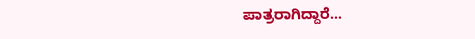ಪಾತ್ರರಾಗಿದ್ದಾರೆ…